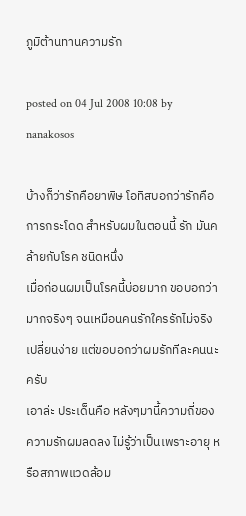ภูมิต้านทานความรัก

posted on 04 Jul 2008 10:08 by nanakosos

บ้างก็ว่ารักคือยาพิษ โอทิสบอกว่ารักคือการกระโดด สำหรับผมในตอนนี้ รัก มันคล้ายกับโรค ชนิดหนึ่ง
เมื่อก่อนผมเป็นโรคนี้บ่อยมาก ขอบอกว่ามากจริงๆ จนเหมือนคนรักใครรักไม่จริง เปลี่ยนง่าย แต่ขอบอกว่าผมรักทีละคนนะครับ
เอาล่ะ ประเด็นคือ หลังๆมานี้ความถี่ของความรักผมลดลง ไม่รู้ว่าเป็นเพราะอายุ หรือสภาพแวดล้อม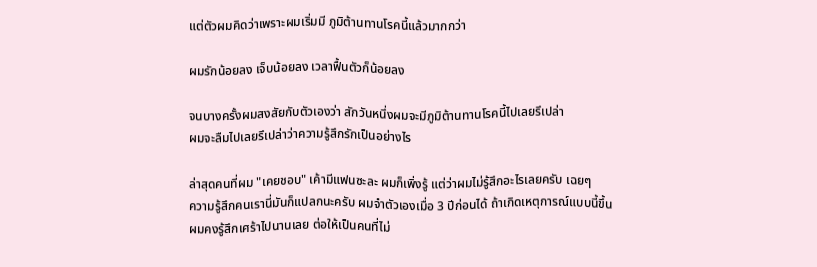แต่ตัวผมคิดว่าเพราะผมเริ่มมี ภูมิต้านทานโรคนี้แล้วมากกว่า

ผมรักน้อยลง เจ็บน้อยลง เวลาฟื้นตัวก็น้อยลง

จนบางครั้งผมสงสัยกับตัวเองว่า สักวันหนึ่งผมจะมีภูมิต้านทานโรคนี้ไปเลยรึเปล่า
ผมจะลืมไปเลยรึเปล่าว่าความรู้สึกรักเป็นอย่างไร

ล่าสุดคนที่ผม "เคยชอบ" เค้ามีแฟนซะละ ผมก็เพิ่งรู้ แต่ว่าผมไม่รู้สึกอะไรเลยครับ เฉยๆ
ความรู้สึกคนเรานี่มันก็แปลกนะครับ ผมจำตัวเองเมื่อ 3 ปีก่อนได้ ถ้าเกิดเหตุการณ์แบบนี้ขึ้น
ผมคงรู้สึกเศร้าไปนานเลย ต่อให้เป็นคนที่ไม่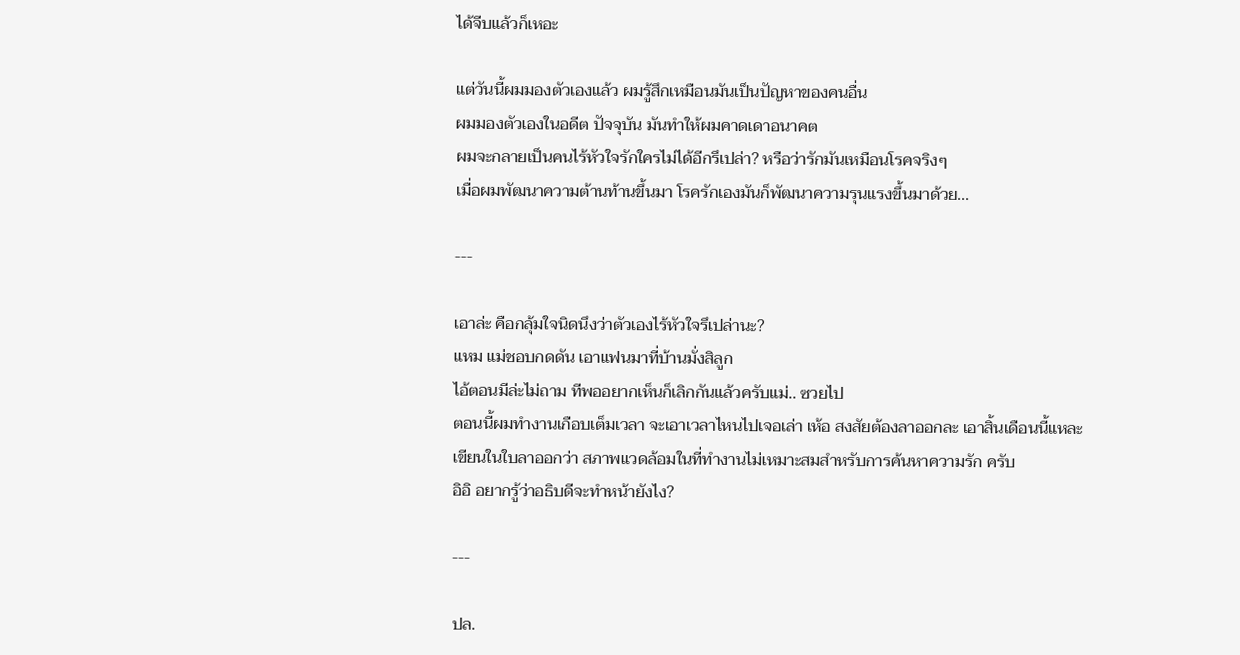ได้จีบแล้วก็เหอะ

แต่วันนี้ผมมองตัวเองแล้ว ผมรู้สึกเหมือนมันเป็นปัญหาของคนอื่น
ผมมองตัวเองในอดีต ปัจจุบัน มันทำให้ผมคาดเดาอนาคต
ผมจะกลายเป็นคนไร้หัวใจรักใครไม่ได้อีกรึเปล่า? หรือว่ารักมันเหมือนโรคจริงๆ
เมื่อผมพัฒนาความต้านท้านขึ้นมา โรครักเองมันก็พัฒนาความรุนแรงขึ้นมาด้วย...

---

เอาล่ะ คือกลุ้มใจนิดนึงว่าตัวเองไร้หัวใจรึเปล่านะ?
แหม แม่ชอบกดดัน เอาแฟนมาที่บ้านมั่งสิลูก
ไอ้ตอนมีล่ะไม่ถาม ทีพออยากเห็นก็เลิกกันแล้วครับแม่.. ซวยไป
ตอนนี้ผมทำงานเกือบเต็มเวลา จะเอาเวลาไหนไปเจอเล่า เห้อ สงสัยต้องลาออกละ เอาสิ้นเดือนนี้แหละ
เขียนในใบลาออกว่า สภาพแวดล้อมในที่ทำงานไม่เหมาะสมสำหรับการค้นหาความรัก ครับ
อิอิ อยากรู้ว่าอธิบดีจะทำหน้ายังไง?

---

ปล.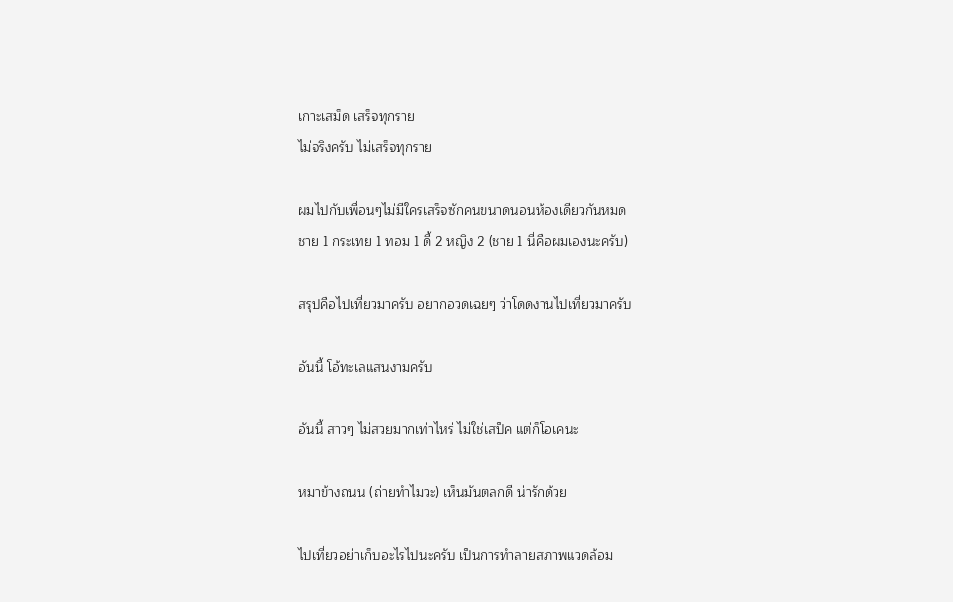เกาะเสม็ด เสร็จทุกราย
ไม่จริงครับ ไม่เสร็จทุกราย

ผมไปกับเพื่อนๆไม่มีใครเสร็จซักคนขนาดนอนห้องเดียวกันหมด
ชาย 1 กระเทย 1 ทอม 1 ดี้ 2 หญิง 2 (ชาย 1 นี่คือผมเองนะครับ)

สรุปคือไปเที่ยวมาครับ อยากอวดเฉยๆ ว่าโดดงานไปเที่ยวมาครับ

อันนี้ โอ้ทะเลแสนงามครับ

อันนี้ สาวๆ ไม่สวยมากเท่าไหร่ ไม่ใช่เสป็ค แต่ก็โอเคนะ

หมาข้างถนน (ถ่ายทำไมวะ) เห็นมันตลกดี น่ารักด้วย

ไปเที่ยวอย่าเก็บอะไรไปนะครับ เป็นการทำลายสภาพแวดล้อม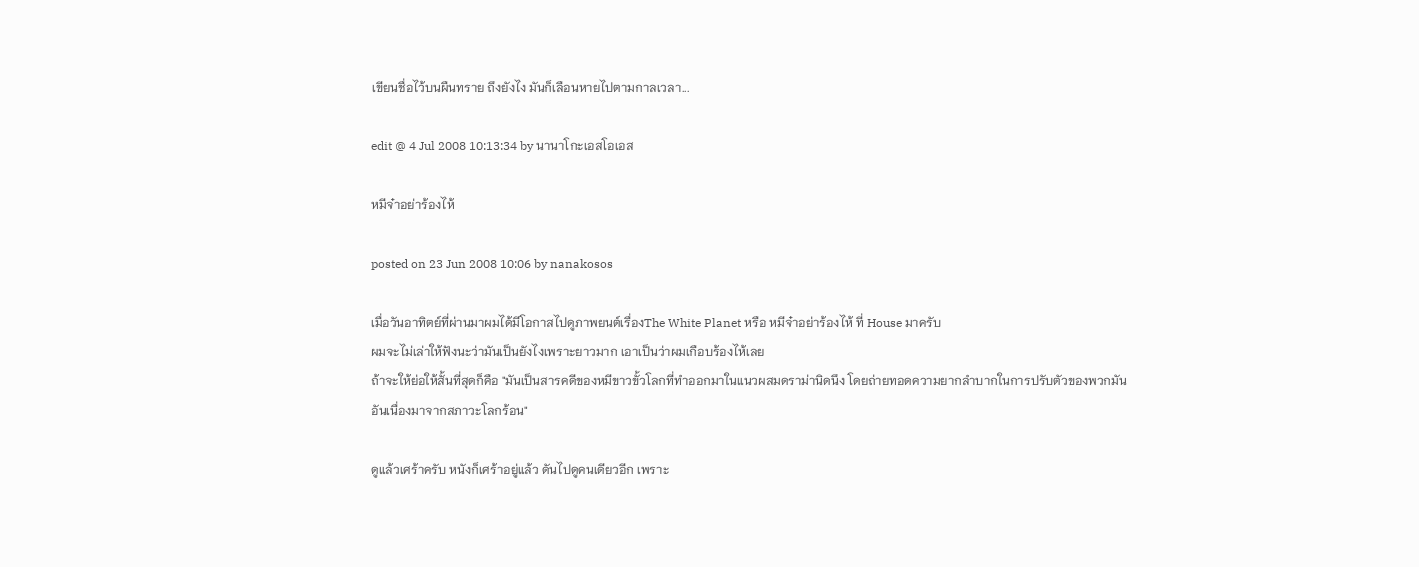เขียนชื่อไว้บนผืนทราย ถึงยังไง มันก็เลือนหายไปตามกาลเวลา...

edit @ 4 Jul 2008 10:13:34 by นานาโกะเอสโอเอส

หมีจ๋าอย่าร้องไห้

posted on 23 Jun 2008 10:06 by nanakosos

เมื่อวันอาทิตย์ที่ผ่านมาผมได้มีโอกาสไปดูภาพยนต์เรื่องThe White Planet หรือ หมีจ๋าอย่าร้องไห้ ที่ House มาครับ
ผมจะไม่เล่าให้ฟังนะว่ามันเป็นยังไงเพราะยาวมาก เอาเป็นว่าผมเกือบร้องไห้เลย
ถ้าจะให้ย่อให้สั้นที่สุดก็คือ "มันเป็นสารคดีของหมีขาวขั้วโลกที่ทำออกมาในแนวผสมดราม่านิดนึง โดยถ่ายทอดความยากลำบากในการปรับตัวของพวกมัน อันเนื่องมาจากสภาวะโลกร้อน"

ดูแล้วเศร้าครับ หนังก็เศร้าอยู่แล้ว ดันไปดูคนเดียวอีก เพราะ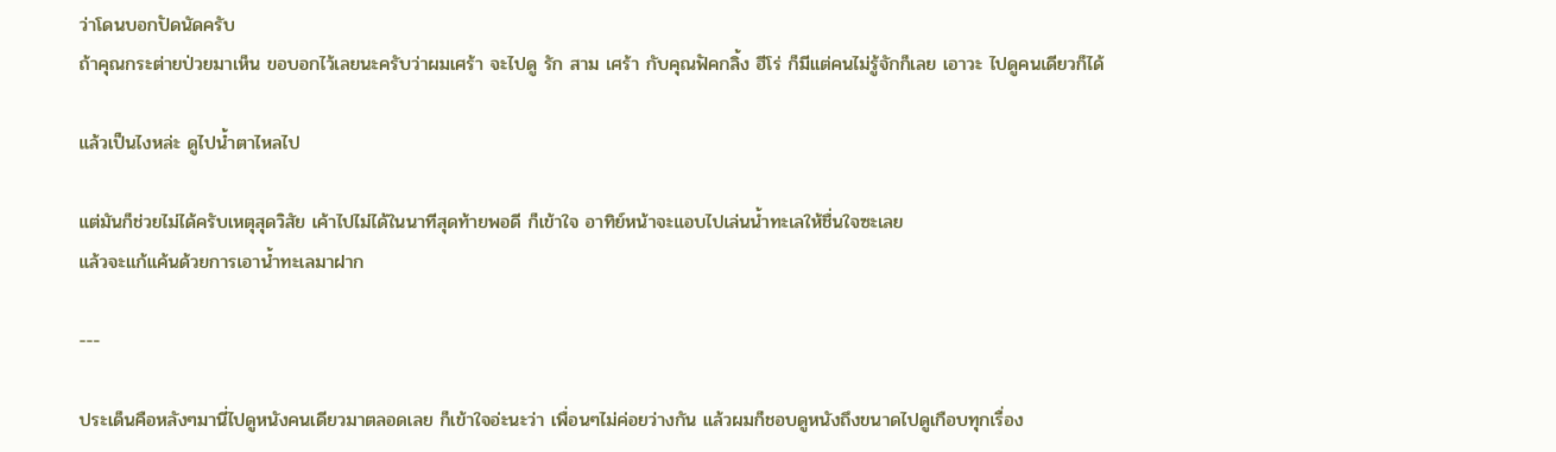ว่าโดนบอกปัดนัดครับ
ถ้าคุณกระต่ายป่วยมาเห็น ขอบอกไว้เลยนะครับว่าผมเศร้า จะไปดู รัก สาม เศร้า กับคุณฟัคกลิ้ง ฮีโร่ ก็มีแต่คนไม่รู้จักก็เลย เอาวะ ไปดูคนเดียวก็ได้

แล้วเป็นไงหล่ะ ดูไปน้ำตาไหลไป

แต่มันก็ช่วยไม่ได้ครับเหตุสุดวิสัย เค้าไปไม่ได้ในนาทีสุดท้ายพอดี ก็เข้าใจ อาทิย์หน้าจะแอบไปเล่นน้ำทะเลให้ชื่นใจซะเลย
แล้วจะแก้แค้นด้วยการเอาน้ำทะเลมาฝาก

---

ประเด็นคือหลังๆมานี่ไปดูหนังคนเดียวมาตลอดเลย ก็เข้าใจอ่ะนะว่า เพื่อนๆไม่ค่อยว่างกัน แล้วผมก็ชอบดูหนังถึงขนาดไปดูเกือบทุกเรื่อง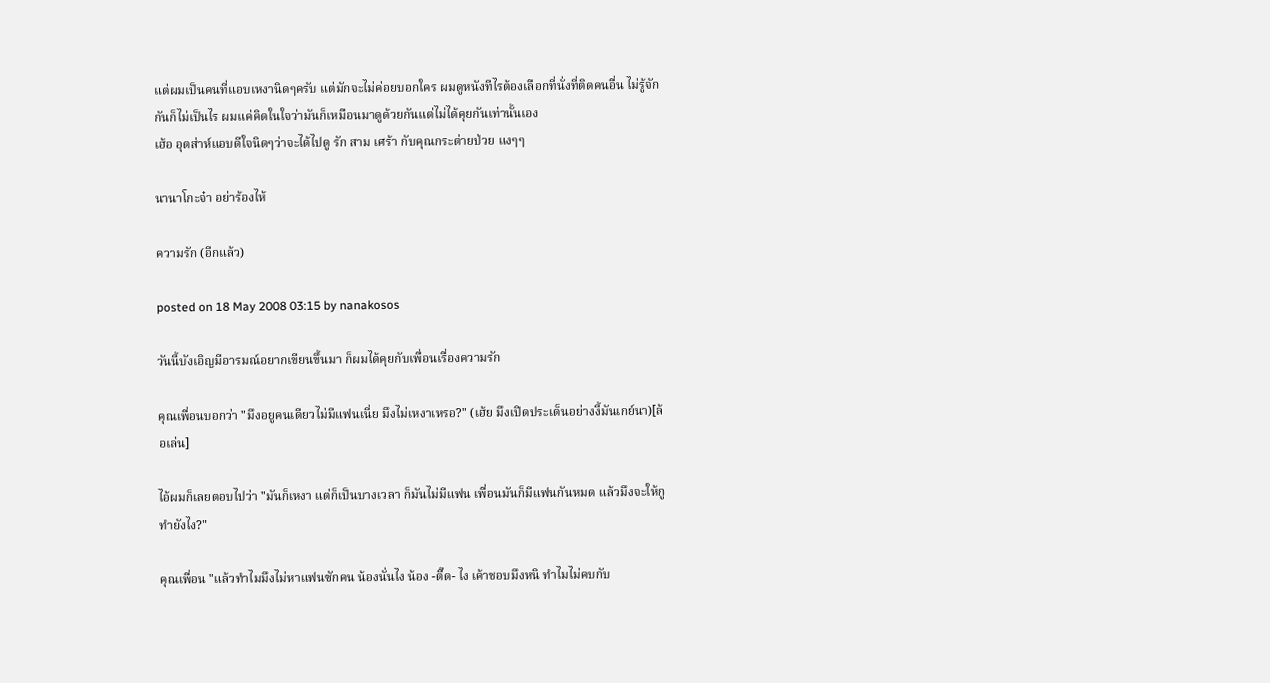แต่ผมเป็นคนที่แอบเหงานิดๆครับ แต่มักจะไม่ค่อยบอกใคร ผมดูหนังทีไรต้องเลือกที่นั่งที่ติดคนอื่น ไม่รู้จักกันก็ไม่เป็นไร ผมแค่คิดในใจว่ามันก็เหมือนมาดูด้วยกันแต่ไม่ได้คุยกันเท่านั้นเอง
เฮ้อ อุตส่าห์แอบดีใจนิดๆว่าจะได้ไปดู รัก สาม เศร้า กับคุณกระต่ายป่วย แงๆๆ

นานาโกะจ๋า อย่าร้องไห้

ความรัก (อีกแล้ว)

posted on 18 May 2008 03:15 by nanakosos

วันนี้บังเอิญมีอารมณ์อยากเขียนขึ้นมา ก็ผมได้คุยกับเพื่อนเรื่องความรัก

คุณเพื่อนบอกว่า "มึงอยูคนเดียวไม่มีแฟนเนี่ย มึงไม่เหงาเหรอ?" (เฮ้ย มึงเปิดประเด็นอย่างงี้มันเกย์นา)[ล้อเล่น]

ไอ้ผมก็เลยตอบไปว่า "มันก็เหงา แต่ก็เป็นบางเวลา ก็มันไม่มีแฟน เพื่อนมันก็มีแฟนกันหมด แล้วมึงจะให้กูทำยังไง?"

คุณเพื่อน "แล้วทำไมมึงไม่หาแฟนซักคน น้องนั่นไง น้อง -ตี๊ด- ไง เค้าชอบมึงหนิ ทำไมไม่คบกับ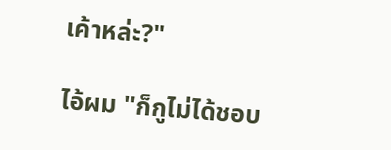เค้าหล่ะ?"

ไอ้ผม "ก็กูไม่ได้ชอบ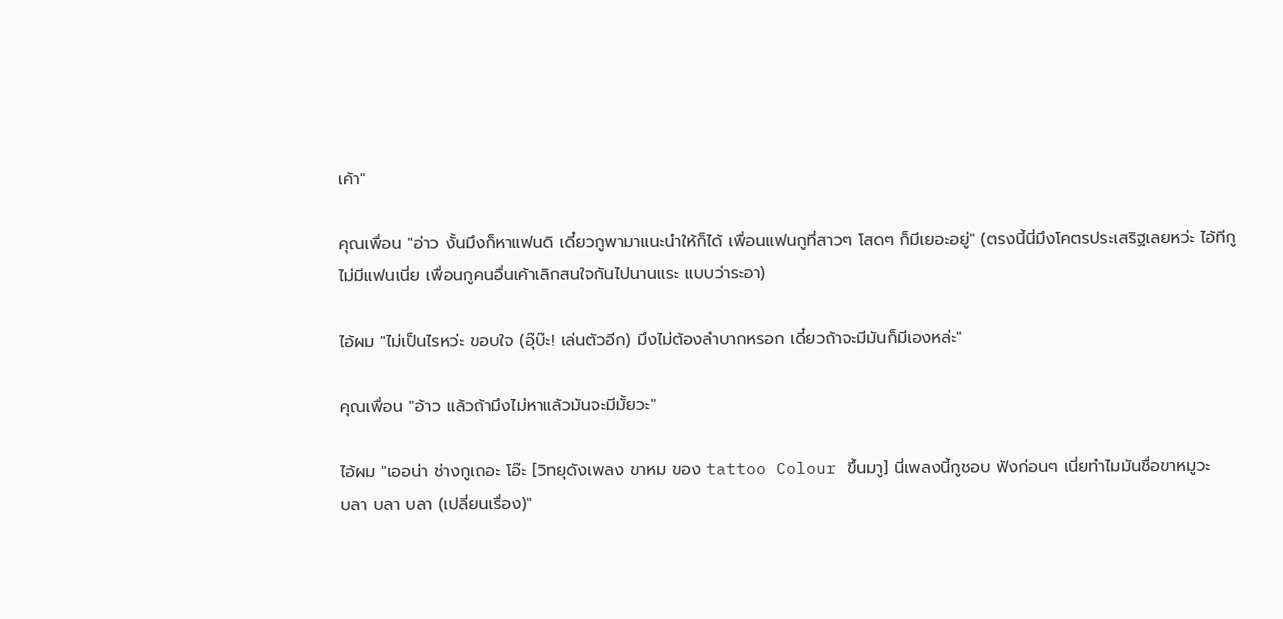เค้า"

คุณเพื่อน "อ่าว งั้นมึงก็หาแฟนดิ เดี๋ยวกูพามาแนะนำให้ก็ได้ เพื่อนแฟนกูที่สาวๆ โสดๆ ก็มีเยอะอยู่" (ตรงนี้นี่มึงโคตรประเสริฐเลยหว่ะ ไอ้ทีกูไม่มีแฟนเนี่ย เพื่อนกูคนอื่นเค้าเลิกสนใจกันไปนานแระ แบบว่าระอา)

ไอ้ผม "ไม่เป็นไรหว่ะ ขอบใจ (อุ๊บ๊ะ! เล่นตัวอีก) มึงไม่ต้องลำบากหรอก เดี๋ยวถ้าจะมีมันก็มีเองหล่ะ"

คุณเพื่อน "อ้าว แล้วถ้ามึงไม่หาแล้วมันจะมีมั้ยวะ"

ไอ้ผม "เออน่า ช่างกูเถอะ โอ๊ะ [วิทยุดังเพลง ขาหม ของ tattoo Colour ขึ้นมาู] นี่เพลงนี้กูชอบ ฟังก่อนๆ เนี่ยทำไมมันชื่อขาหมูวะ   บลา บลา บลา (เปลี่ยนเรื่อง)"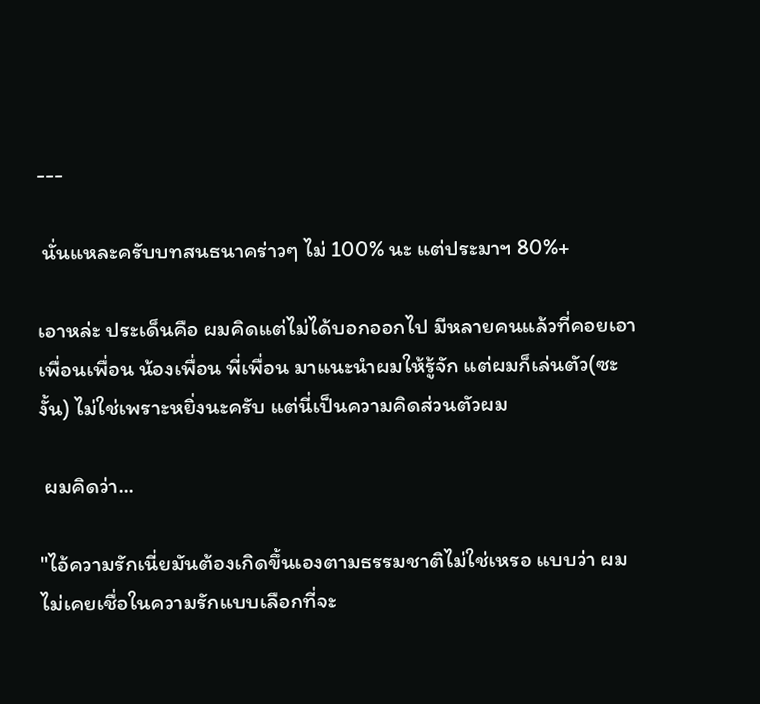---

 นั่นแหละครับบทสนธนาคร่าวๆ ไม่ 100% นะ แต่ประมาฯ 80%+

เอาหล่ะ ประเด็นคือ ผมคิดแต่ไม่ได้บอกออกไป มีหลายคนแล้วที่คอยเอา เพื่อนเพื่อน น้องเพื่อน พี่เพื่อน มาแนะนำผมให้รู้จัก แต่ผมก็เล่นตัว(ซะงั้น) ไม่ใช่เพราะหยิ่งนะครับ แต่นี่เป็นความคิดส่วนตัวผม

 ผมคิดว่า...

"ไอ้ความรักเนี่ยมันต้องเกิดขึ้นเองตามธรรมชาติไม่ใช่เหรอ แบบว่า ผมไม่เคยเชื่อในความรักแบบเลือกที่จะ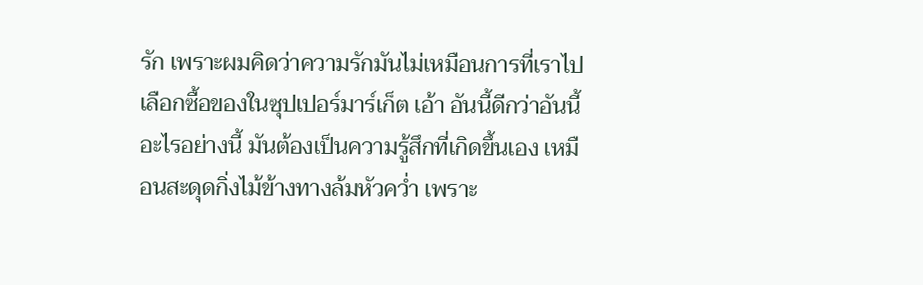รัก เพราะผมคิดว่าความรักมันไม่เหมือนการที่เราไปเลือกซื้อของในซุปเปอร์มาร์เก็ต เอ้า อันนี้ดีกว่าอันนี้ อะไรอย่างนี้ มันต้องเป็นความรู้สึกที่เกิดขึ้นเอง เหมือนสะดุดกิ่งไม้ข้างทางล้มหัวคว่ำ เพราะ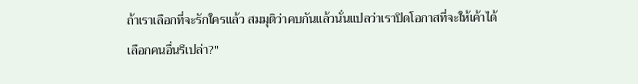ถ้าเราเลือกที่จะรักใครแล้ว สมมุติว่าคบกันแล้วนั่นแปลว่าเราปิดโอกาสที่จะให้เค้าได้เลือกคนอื่นรึเปล่า?"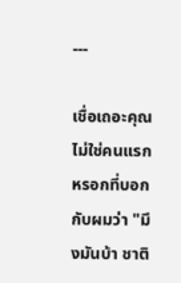---

เชื่อเถอะคุณไม่ใช่คนแรกหรอกที่บอกกับผมว่า "มึงมันบ้า ชาติ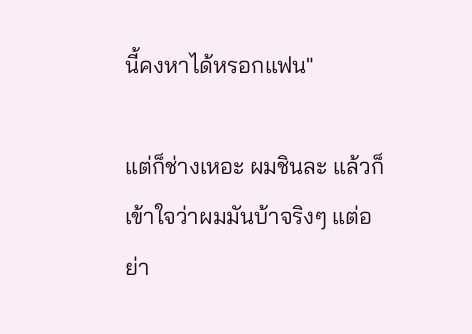นี้คงหาได้หรอกแฟน"

แต่ก็ช่างเหอะ ผมชินละ แล้วก็เข้าใจว่าผมมันบ้าจริงๆ แต่อย่า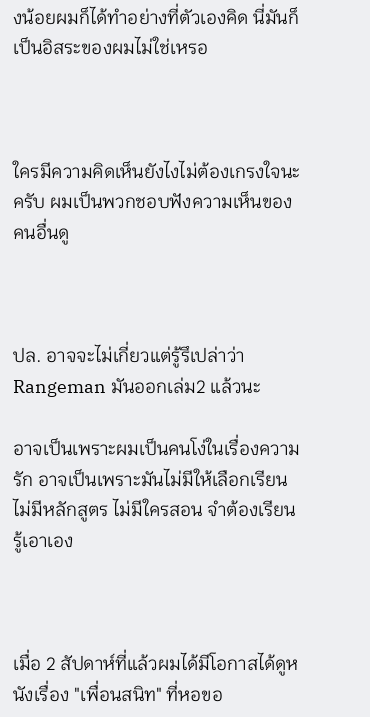งน้อยผมก็ได้ทำอย่างที่ตัวเองคิด นี่มันก็เป็นอิสระของผมไม่ใช่เหรอ



ใครมีความคิดเห็นยังไงไม่ต้องเกรงใจนะครับ ผมเป็นพวกชอบฟังความเห็นของคนอื่นดู



ปล. อาจจะไม่เกี่ยวแต่รู้รึเปล่าว่า Rangeman มันออกเล่ม2 แล้วนะ

อาจเป็นเพราะผมเป็นคนโง่ในเรื่องความรัก อาจเป็นเพราะมันไม่มีให้เลือกเรียน ไม่มีหลักสูตร ไม่มีใครสอน จำต้องเรียนรู้เอาเอง



เมื่อ 2 สัปดาห์ที่แล้วผมได้มีโอกาสได้ดูหนังเรื่อง "เพื่อนสนิท" ที่หอขอ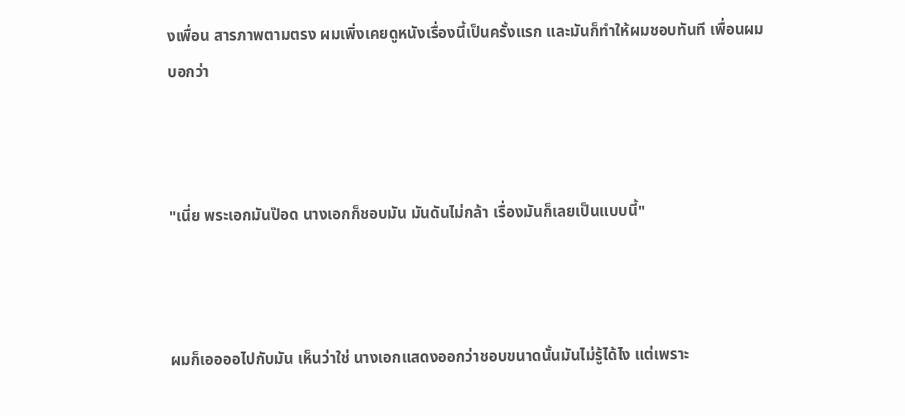งเพื่อน สารภาพตามตรง ผมเพิ่งเคยดูหนังเรื่องนี้เป็นครั้งแรก และมันก็ทำให้ผมชอบทันที เพื่อนผมบอกว่า



"เนี่ย พระเอกมันป๊อด นางเอกก็ชอบมัน มันดันไม่กล้า เรื่องมันก็เลยเป็นแบบนี้"



ผมก็เออออไปกับมัน เห็นว่าใช่ นางเอกแสดงออกว่าชอบขนาดนั้นมันไม่รู้ได้ไง แต่เพราะ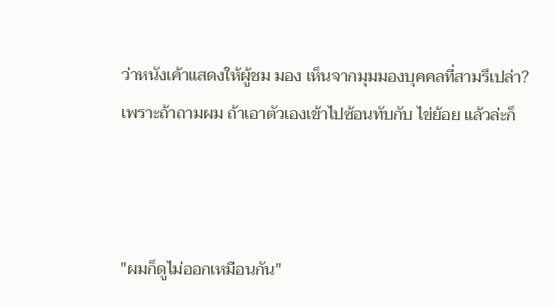ว่าหนังเค้าแสดงให้ผู้ชม มอง เห็นจากมุมมองบุคคลที่สามรึเปล่า? เพราะถ้าถามผม ถ้าเอาตัวเองเข้าไปซ้อนทับกับ ไข่ย้อย แล้วล่ะก็



"ผมก็ดูไม่ออกเหมือนกัน"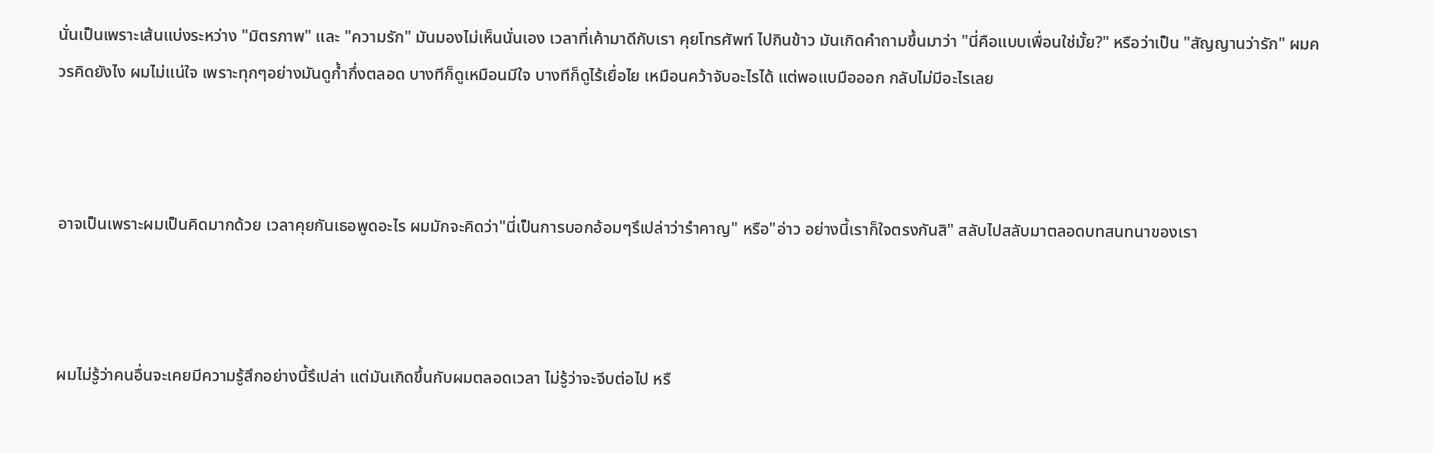นั่นเป็นเพราะเส้นแบ่งระหว่าง "มิตรภาพ" และ "ความรัก" มันมองไม่เห็นนั่นเอง เวลาที่เค้ามาดีกับเรา คุยโทรศัพท์ ไปกินข้าว มันเกิดคำถามขึ้นมาว่า "นี่คือแบบเพื่อนใช่มั้ย?" หรือว่าเป็น "สัญญานว่ารัก" ผมควรคิดยังไง ผมไม่แน่ใจ เพราะทุกๆอย่างมันดูก้ำกึ่งตลอด บางทีก็ดูเหมือนมีใจ บางทีก็ดูไร้เยื่อไย เหมือนคว้าจับอะไรได้ แต่พอแบมือออก กลับไม่มีอะไรเลย



อาจเป็นเพราะผมเป็นคิดมากด้วย เวลาคุยกันเธอพูดอะไร ผมมักจะคิดว่า"นี่เป็นการบอกอ้อมๆรึเปล่าว่ารำคาญ" หรือ"อ่าว อย่างนี้เราก็ใจตรงกันสิ" สลับไปสลับมาตลอดบทสนทนาของเรา



ผมไม่รู้ว่าคนอื่นจะเคยมีความรู้สึกอย่างนี้รึเปล่า แต่มันเกิดขึ้นกับผมตลอดเวลา ไม่รู้ว่าจะจีบต่อไป หรื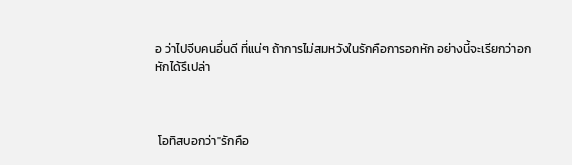อ ว่าไปจีบคนอื่นดี ที่แน่ๆ ถ้าการไม่สมหวังในรักคือการอกหัก อย่างนี้จะเรียกว่าอกหักได้รึเปล่า



 โอทิสบอกว่า"รักคือ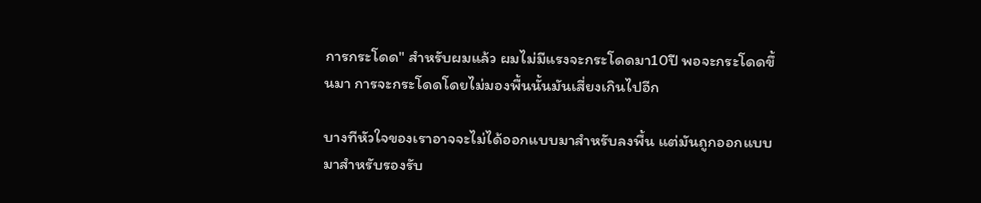การกระโดด" สำหรับผมแล้ว ผมไม่มีแรงจะกระโดดมา10ปี พอจะกระโดดขึ้นมา การจะกระโดดโดยไม่มองพื้นนั้นมันเสี่ยงเกินไปอีก

บางทีหัวใจของเราอาจจะไม่ได้ออกแบบมาสำหรับลงพื้น แต่มันถูกออกแบบมาสำหรับรองรับ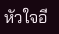หัวใจอี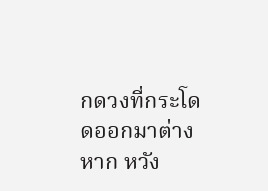กดวงที่กระโดดออกมาต่างหาก หวัง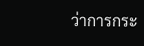ว่าการกระ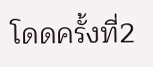โดดครั้งที่2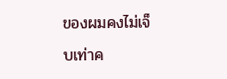ของผมคงไม่เจ็บเท่าค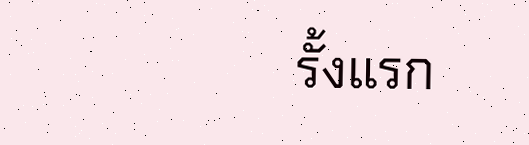รั้งแรก